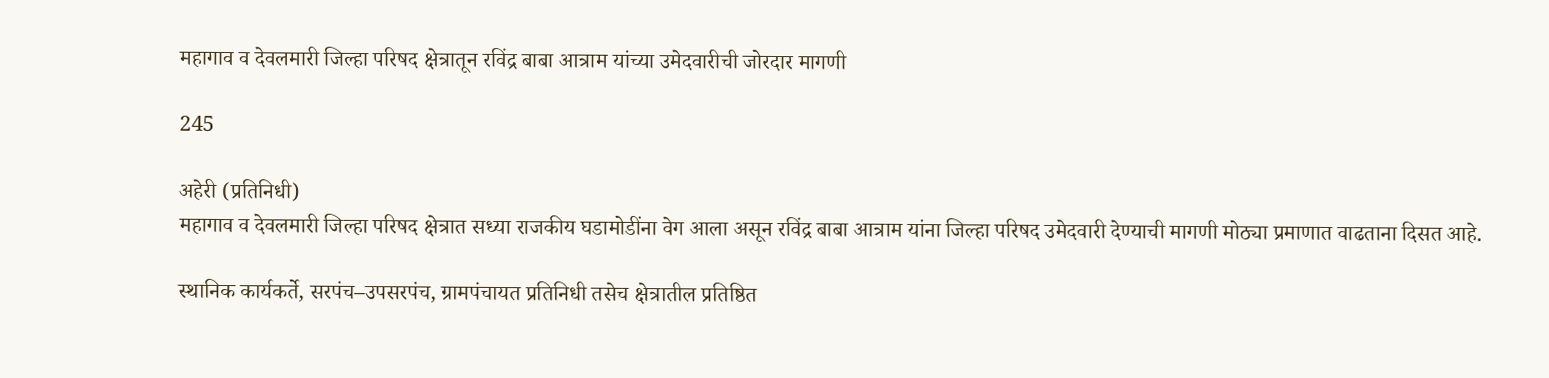महागाव व देवलमारी जिल्हा परिषद क्षेत्रातून रविंद्र बाबा आत्राम यांच्या उमेदवारीची जोरदार मागणी

245

अहेरी (प्रतिनिधी)
महागाव व देवलमारी जिल्हा परिषद क्षेत्रात सध्या राजकीय घडामोडींना वेग आला असून रविंद्र बाबा आत्राम यांना जिल्हा परिषद उमेदवारी देण्याची मागणी मोठ्या प्रमाणात वाढताना दिसत आहे.

स्थानिक कार्यकर्ते, सरपंच–उपसरपंच, ग्रामपंचायत प्रतिनिधी तसेच क्षेत्रातील प्रतिष्ठित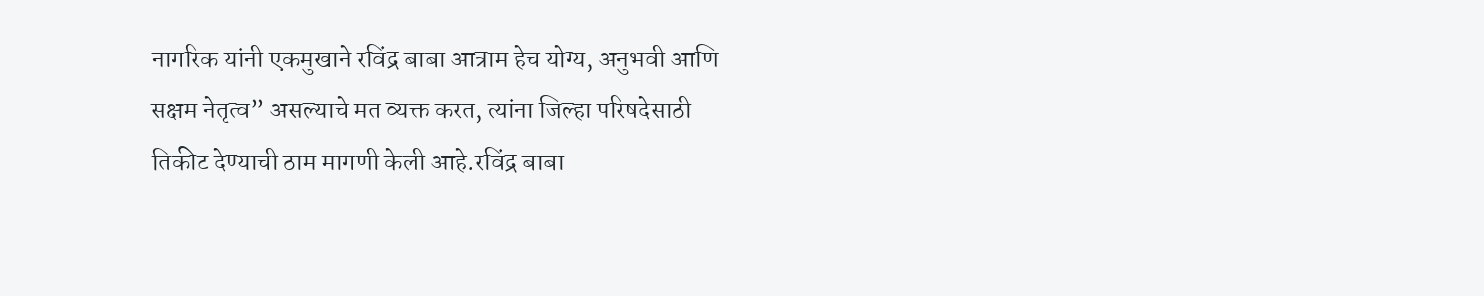नागरिक यांनी एकमुखाने रविंद्र बाबा आत्राम हेच योग्य, अनुभवी आणि सक्षम नेतृत्व” असल्याचे मत व्यक्त करत, त्यांना जिल्हा परिषदेसाठी तिकीट देण्याची ठाम मागणी केली आहे.रविंद्र बाबा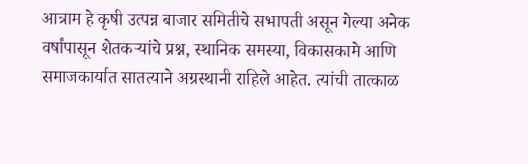आत्राम हे कृषी उत्पन्न बाजार समितीचे सभापती असून गेल्या अनेक वर्षांपासून शेतकऱ्यांचे प्रश्न, स्थानिक समस्या, विकासकामे आणि समाजकार्यात सातत्याने अग्रस्थानी राहिले आहेत. त्यांची तात्काळ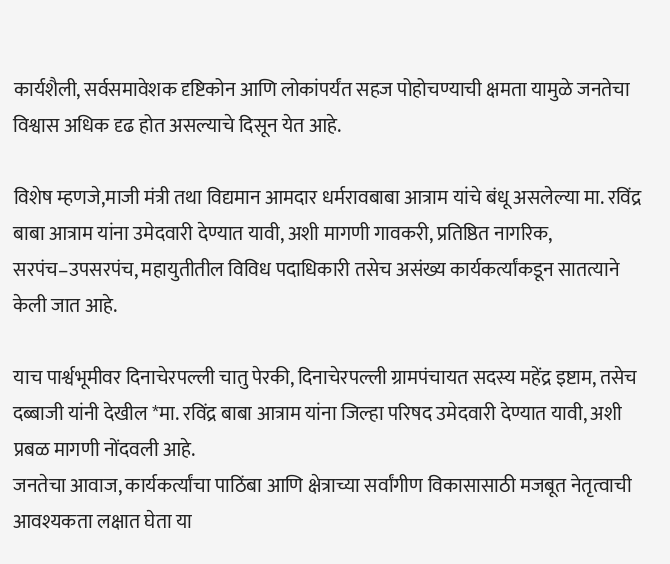कार्यशैली, सर्वसमावेशक दृष्टिकोन आणि लोकांपर्यंत सहज पोहोचण्याची क्षमता यामुळे जनतेचा विश्वास अधिक दृढ होत असल्याचे दिसून येत आहे.

विशेष म्हणजे,माजी मंत्री तथा विद्यमान आमदार धर्मरावबाबा आत्राम यांचे बंधू असलेल्या मा. रविंद्र बाबा आत्राम यांना उमेदवारी देण्यात यावी, अशी मागणी गावकरी, प्रतिष्ठित नागरिक, सरपंच–उपसरपंच, महायुतीतील विविध पदाधिकारी तसेच असंख्य कार्यकर्त्यांकडून सातत्याने केली जात आहे.

याच पार्श्वभूमीवर दिनाचेरपल्ली चातु पेरकी, दिनाचेरपल्ली ग्रामपंचायत सदस्य महेंद्र इष्टाम, तसेच दब्बाजी यांनी देखील *मा. रविंद्र बाबा आत्राम यांना जिल्हा परिषद उमेदवारी देण्यात यावी, अशी प्रबळ मागणी नोंदवली आहे.
जनतेचा आवाज, कार्यकर्त्यांचा पाठिंबा आणि क्षेत्राच्या सर्वांगीण विकासासाठी मजबूत नेतृत्वाची आवश्यकता लक्षात घेता या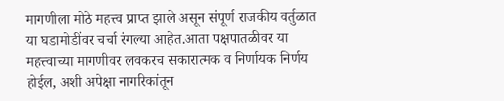मागणीला मोठे महत्त्व प्राप्त झाले असून संपूर्ण राजकीय वर्तुळात या घडामोडींवर चर्चा रंगल्या आहेत.आता पक्षपातळीवर या महत्त्वाच्या मागणीवर लवकरच सकारात्मक व निर्णायक निर्णय होईल, अशी अपेक्षा नागरिकांतून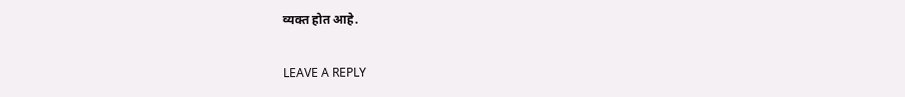व्यक्त होत आहे.

LEAVE A REPLY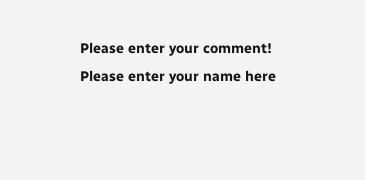Please enter your comment!
Please enter your name here